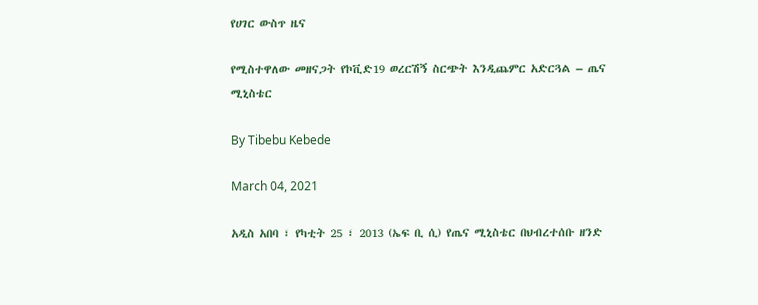የሀገር ውስጥ ዜና

የሚስተዋለው መዘናጋት የኮቪድ19 ወረርሽኝ ስርጭት እንዲጨምር አድርጓል – ጤና ሚኒስቴር

By Tibebu Kebede

March 04, 2021

አዲስ አበባ ፣ የካቲት 25 ፣ 2013 (ኤፍ ቢ ሲ) የጤና ሚኒስቴር በህብረተሰቡ ዘንድ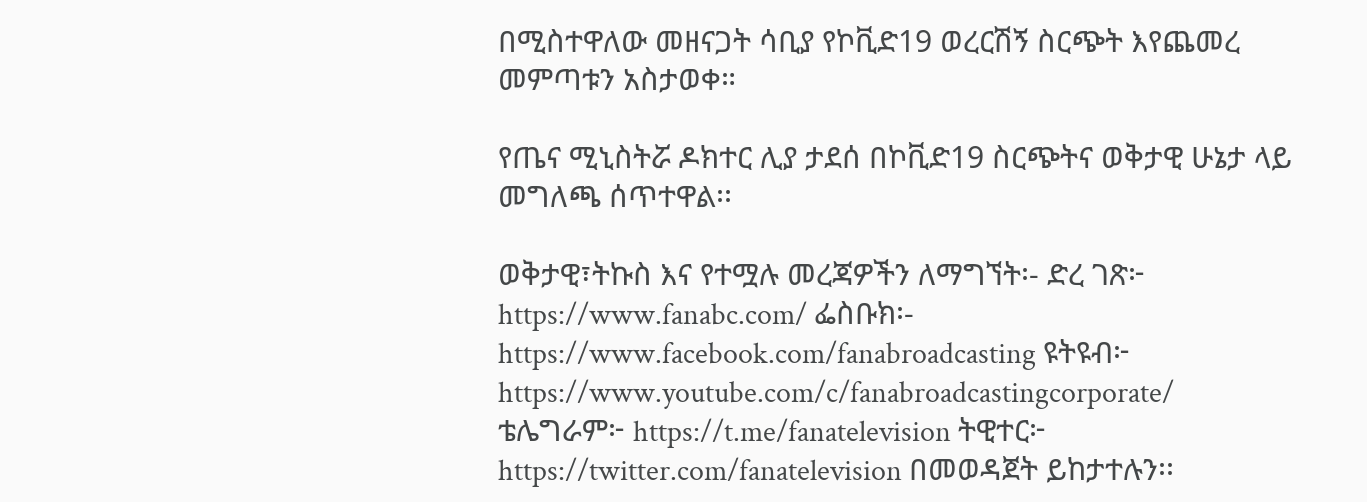በሚስተዋለው መዘናጋት ሳቢያ የኮቪድ19 ወረርሽኝ ስርጭት እየጨመረ መምጣቱን አስታወቀ።

የጤና ሚኒስትሯ ዶክተር ሊያ ታደሰ በኮቪድ19 ስርጭትና ወቅታዊ ሁኔታ ላይ መግለጫ ሰጥተዋል፡፡

ወቅታዊ፣ትኩስ እና የተሟሉ መረጃዎችን ለማግኘት፡- ድረ ገጽ፦ https://www.fanabc.com/ ፌስቡክ፡- https://www.facebook.com/fanabroadcasting ዩትዩብ፦ https://www.youtube.com/c/fanabroadcastingcorporate/ ቴሌግራም፦ https://t.me/fanatelevision ትዊተር፦ https://twitter.com/fanatelevision በመወዳጀት ይከታተሉን፡፡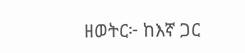ዘወትር፦ ከእኛ ጋር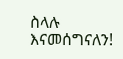ስላሉ እናመሰግናለን!